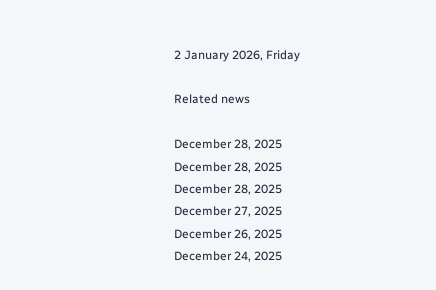2 January 2026, Friday

Related news

December 28, 2025
December 28, 2025
December 28, 2025
December 27, 2025
December 26, 2025
December 24, 2025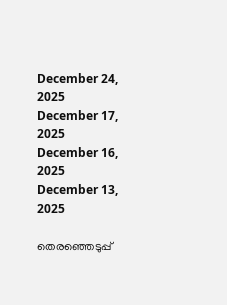December 24, 2025
December 17, 2025
December 16, 2025
December 13, 2025

തെരഞ്ഞെടുപ്പ്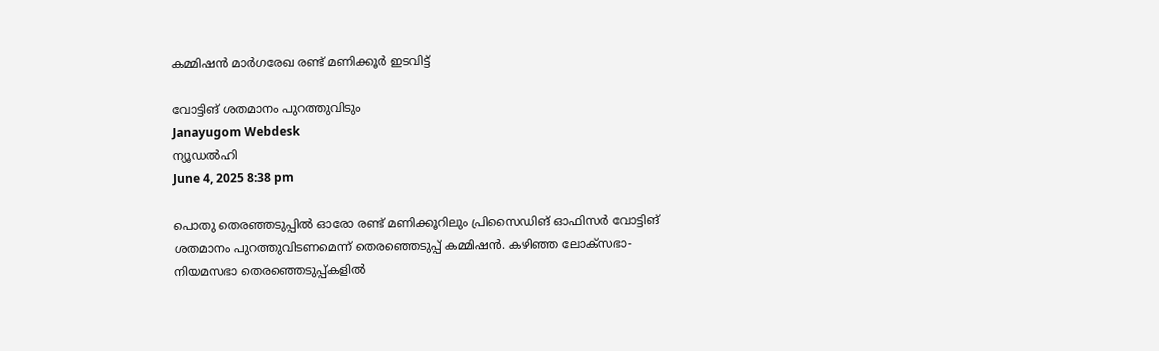കമ്മിഷന്‍ മാര്‍ഗരേഖ രണ്ട് മണിക്കൂര്‍ ഇടവിട്ട്

വോട്ടിങ് ശതമാനം പുറത്തുവിടും
Janayugom Webdesk
ന്യൂഡല്‍ഹി
June 4, 2025 8:38 pm

പൊതു തെരഞ്ഞടുപ്പില്‍ ഓരോ രണ്ട് മണിക്കൂറിലും പ്രിസൈഡിങ് ഓഫിസര്‍ വോട്ടിങ് ശതമാനം പുറത്തുവിടണമെന്ന് തെരഞ്ഞെടുപ്പ് കമ്മിഷന്‍. കഴിഞ്ഞ ലോക്‌സഭാ-നിയമസഭാ തെരഞ്ഞെടുപ്പ്കളില്‍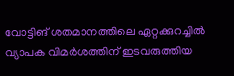വോട്ടിങ് ശതമാനത്തിലെ ഏറ്റക്കുറച്ചില്‍ വ്യാപക വിമര്‍ശത്തിന് ഇടവരുത്തിയ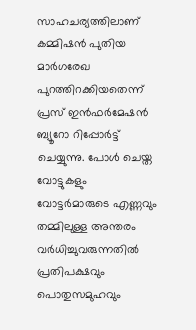സാഹചര്യത്തിലാണ് കമ്മിഷന്‍ പുതിയ മാര്‍ഗരേഖ പുറത്തിറക്കിയതെന്ന് പ്രസ് ഇന്‍ഫര്‍മേഷന്‍ ബ്യൂറോ റിപ്പോര്‍ട്ട് ചെയ്യുന്നു. പോൾ ചെയ്ത വോട്ടുകളും വോട്ടർമാരുടെ എണ്ണവും തമ്മിലുള്ള അന്തരം വര്‍ധിച്ചുവരുന്നതില്‍ പ്രതിപക്ഷവും പൊതുസമുഹവും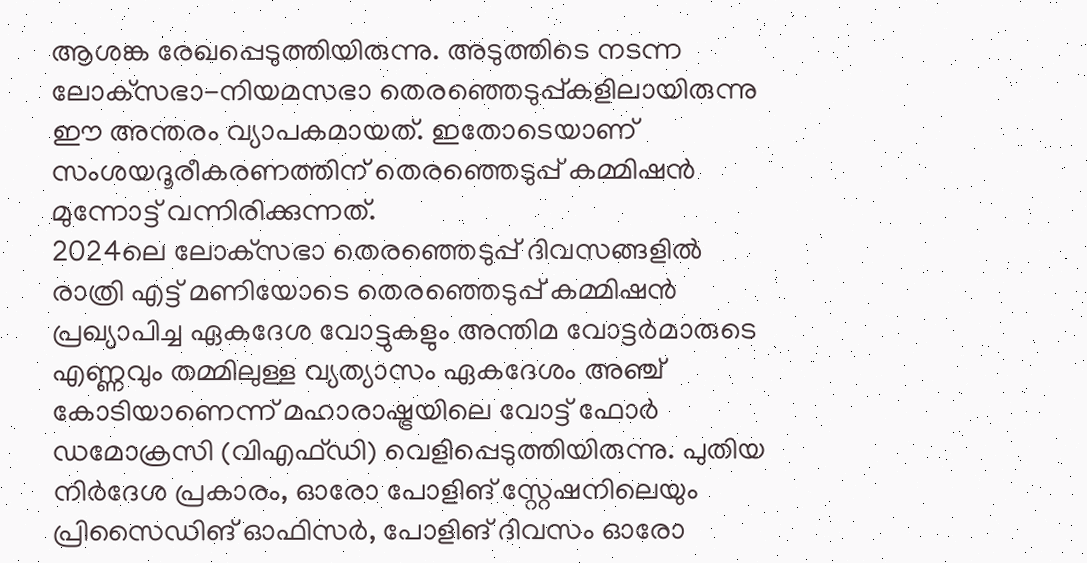ആശങ്ക രേഖപ്പെടുത്തിയിരുന്നു. അടുത്തിടെ നടന്ന ലോക്‌സഭാ-നിയമസഭാ തെരഞ്ഞെടുപ്പ്കളിലായിരുന്നു ഈ അന്തരം വ്യാപകമായത്. ഇതോടെയാണ് സംശയദൂരീകരണത്തിന് തെരഞ്ഞെടുപ്പ് കമ്മിഷന്‍ മുന്നോട്ട് വന്നിരിക്കുന്നത്.
2024ലെ ലോക്‌സഭാ തെരഞ്ഞെടുപ്പ് ദിവസങ്ങളിൽ രാത്രി എട്ട് മണിയോടെ തെരഞ്ഞെടുപ്പ് കമ്മിഷന്‍ പ്രഖ്യാപിച്ച ഏകദേശ വോട്ടുകളും അന്തിമ വോട്ടർമാരുടെ എണ്ണവും തമ്മിലുള്ള വ്യത്യാസം ഏകദേശം അഞ്ച് കോടിയാണെന്ന് മഹാരാഷ്ട്രയിലെ വോട്ട് ഫോര്‍ ഡമോക്രസി (വിഎഫ്ഡി) വെളിപ്പെടുത്തിയിരുന്നു. പുതിയ നിര്‍ദേശ പ്രകാരം, ഓരോ പോളിങ് സ്റ്റേഷനിലെയും പ്രിസൈഡിങ് ഓഫിസർ, പോളിങ് ദിവസം ഓരോ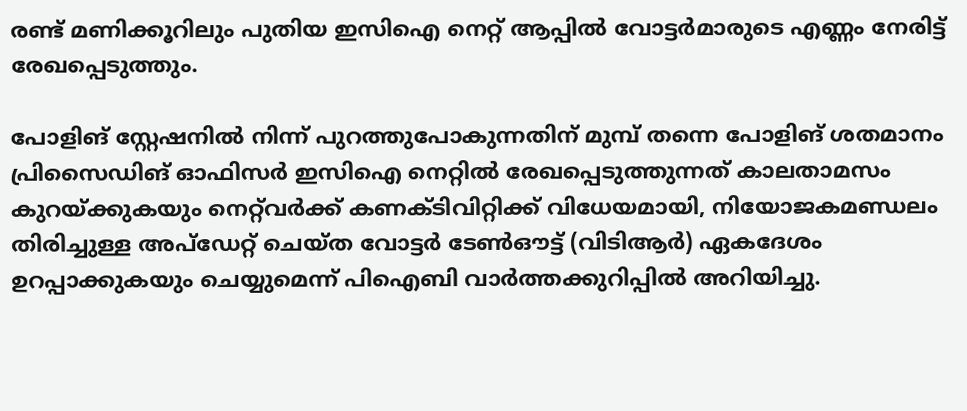രണ്ട് മണിക്കൂറിലും പുതിയ ഇസിഐ നെറ്റ് ആപ്പില്‍ വോട്ടര്‍മാരുടെ എണ്ണം നേരിട്ട് രേഖപ്പെടുത്തും.

പോളിങ് സ്റ്റേഷനിൽ നിന്ന് പുറത്തുപോകുന്നതിന് മുമ്പ് തന്നെ പോളിങ് ശതമാനം പ്രിസൈഡിങ് ഓഫിസര്‍ ഇസിഐ നെറ്റില്‍ രേഖപ്പെടുത്തുന്നത് കാലതാമസം കുറയ്ക്കുകയും നെറ്റ്‌വർക്ക് കണക്ടിവിറ്റിക്ക് വിധേയമായി, നിയോജകമണ്ഡലം തിരിച്ചുള്ള അപ്‌ഡേറ്റ് ചെയ്ത വോട്ടര്‍ ടേണ്‍ഔട്ട് (വിടിആര്‍) ഏകദേശം ഉറപ്പാക്കുകയും ചെയ്യുമെന്ന് പിഐബി വാര്‍ത്തക്കുറിപ്പില്‍ അറിയിച്ചു.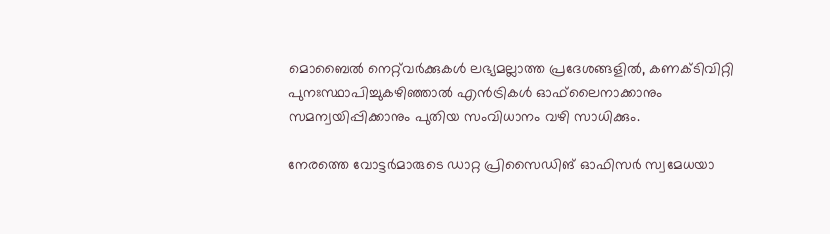മൊബൈൽ നെറ്റ്‌വർക്കുകൾ ലഭ്യമല്ലാത്ത പ്രദേശങ്ങളിൽ, കണക്ടിവിറ്റി പുനഃസ്ഥാപിച്ചുകഴിഞ്ഞാൽ എൻട്രികൾ ഓഫ്‌ലൈനാക്കാനും സമന്വയിപ്പിക്കാനും പുതിയ സംവിധാനം വഴി സാധിക്കും.

നേരത്തെ വോട്ടർമാരുടെ ഡാറ്റ പ്രിസൈഡിങ് ഓഫിസര്‍ സ്വമേധയാ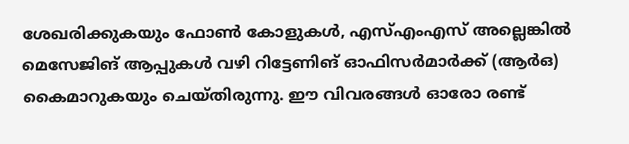ശേഖരിക്കുകയും ഫോൺ കോളുകൾ, എസ്എംഎസ് അല്ലെങ്കിൽ മെസേജിങ് ആപ്പുകൾ വഴി റിട്ടേണിങ് ഓഫിസർമാർക്ക് (ആർഒ) കൈമാറുകയും ചെയ്തിരുന്നു. ഈ വിവരങ്ങൾ ഓരോ രണ്ട്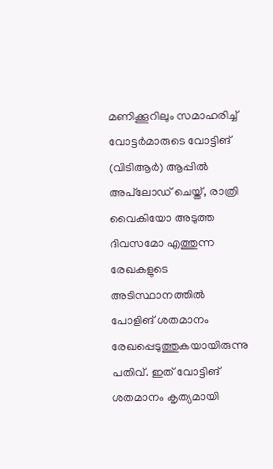മണിക്കൂറിലും സമാഹരിച്ച് വോട്ടർമാരുടെ വോട്ടിങ് (വിടിആർ) ആപ്പിൽ അപ്‌ലോഡ് ചെയ്ത്, രാത്രി വൈകിയോ അടുത്ത ദിവസമോ എത്തുന്ന രേഖകളുടെ അടിസ്ഥാനത്തിൽ പോളിങ് ശതമാനം രേഖപ്പെടുത്തുകയായിരുന്നു പതിവ്. ഇത് വോട്ടിങ് ശതമാനം കൃത്യമായി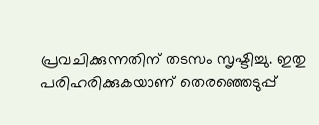പ്രവചിക്കുന്നതിന് തടസം സൃഷ്ടിച്ചു. ഇതു പരിഹരിക്കുകയാണ് തെരഞ്ഞെടുപ്പ്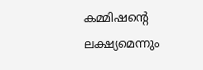കമ്മിഷന്റെ ലക്ഷ്യമെന്നും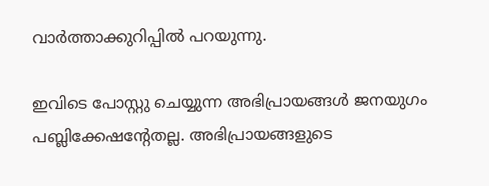വാര്‍ത്താക്കുറിപ്പില്‍ പറയുന്നു.

ഇവിടെ പോസ്റ്റു ചെയ്യുന്ന അഭിപ്രായങ്ങള്‍ ജനയുഗം പബ്ലിക്കേഷന്റേതല്ല. അഭിപ്രായങ്ങളുടെ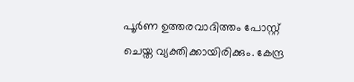പൂര്‍ണ ഉത്തരവാദിത്തം പോസ്റ്റ് ചെയ്ത വ്യക്തിക്കായിരിക്കും. കേന്ദ്ര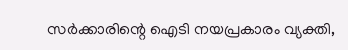സര്‍ക്കാരിന്റെ ഐടി നയപ്രകാരം വ്യക്തി,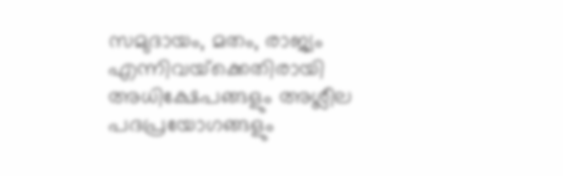സമുദായം, മതം, രാജ്യം എന്നിവയ്‌ക്കെതിരായി അധിക്ഷേപങ്ങളും അശ്ലീല പദപ്രയോഗങ്ങളും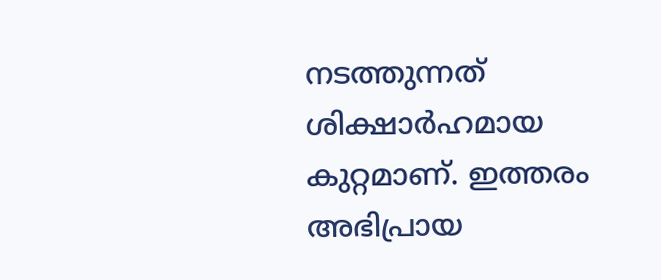നടത്തുന്നത് ശിക്ഷാര്‍ഹമായ കുറ്റമാണ്. ഇത്തരം അഭിപ്രായ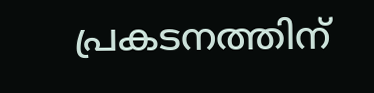പ്രകടനത്തിന്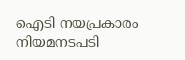ഐടി നയപ്രകാരം നിയമനടപടി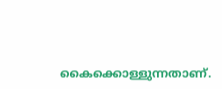കൈക്കൊള്ളുന്നതാണ്.